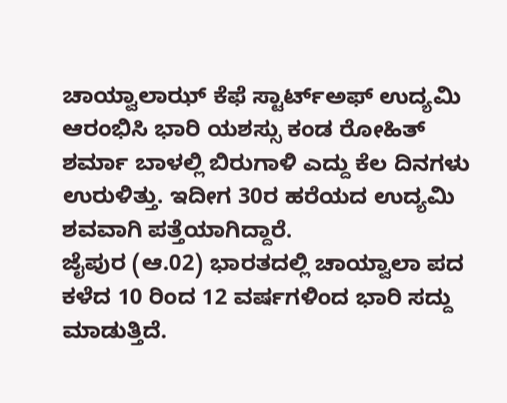ಚಾಯ್ವಾಲಾಝ್ ಕೆಫೆ ಸ್ಟಾರ್ಟ್ಅಫ್ ಉದ್ಯಮಿ ಆರಂಭಿಸಿ ಭಾರಿ ಯಶಸ್ಸು ಕಂಡ ರೋಹಿತ್ ಶರ್ಮಾ ಬಾಳಲ್ಲಿ ಬಿರುಗಾಳಿ ಎದ್ದು ಕೆಲ ದಿನಗಳು ಉರುಳಿತ್ತು. ಇದೀಗ 30ರ ಹರೆಯದ ಉದ್ಯಮಿ ಶವವಾಗಿ ಪತ್ತೆಯಾಗಿದ್ದಾರೆ.
ಜೈಪುರ (ಆ.02) ಭಾರತದಲ್ಲಿ ಚಾಯ್ವಾಲಾ ಪದ ಕಳೆದ 10 ರಿಂದ 12 ವರ್ಷಗಳಿಂದ ಭಾರಿ ಸದ್ದು ಮಾಡುತ್ತಿದೆ.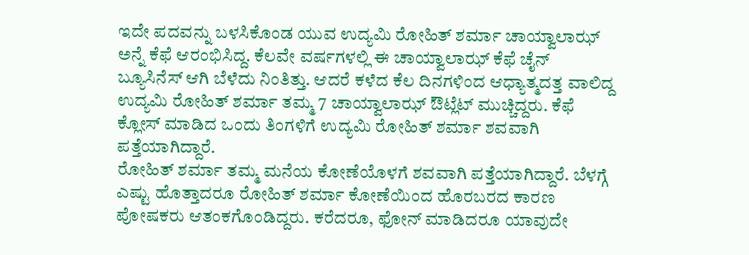ಇದೇ ಪದವನ್ನು ಬಳಸಿಕೊಂಡ ಯುವ ಉದ್ಯಮಿ ರೋಹಿತ್ ಶರ್ಮಾ ಚಾಯ್ವಾಲಾಝ್ ಅನ್ನೆ ಕೆಫೆ ಆರಂಭಿಸಿದ್ದ. ಕೆಲವೇ ವರ್ಷಗಳಲ್ಲಿ ಈ ಚಾಯ್ವಾಲಾಝ್ ಕೆಫೆ ಚೈನ್ ಬ್ಯೂಸಿನೆಸ್ ಆಗಿ ಬೆಳೆದು ನಿಂತಿತ್ತು. ಆದರೆ ಕಳೆದ ಕೆಲ ದಿನಗಳಿಂದ ಆಧ್ಯಾತ್ಮದತ್ತ ವಾಲಿದ್ದ ಉದ್ಯಮಿ ರೋಹಿತ್ ಶರ್ಮಾ ತಮ್ಮ 7 ಚಾಯ್ವಾಲಾಝ್ ಔಟ್ಲೆಟ್ ಮುಚ್ಚಿದ್ದರು. ಕೆಫೆ ಕ್ಲೋಸ್ ಮಾಡಿದ ಒಂದು ತಿಂಗಳಿಗೆ ಉದ್ಯಮಿ ರೋಹಿತ್ ಶರ್ಮಾ ಶವವಾಗಿ ಪತ್ತೆಯಾಗಿದ್ದಾರೆ.
ರೋಹಿತ್ ಶರ್ಮಾ ತಮ್ಮ ಮನೆಯ ಕೋಣೆಯೊಳಗೆ ಶವವಾಗಿ ಪತ್ತೆಯಾಗಿದ್ದಾರೆ. ಬೆಳಗ್ಗೆ ಎಷ್ಟು ಹೊತ್ತಾದರೂ ರೋಹಿತ್ ಶರ್ಮಾ ಕೋಣೆಯಿಂದ ಹೊರಬರದ ಕಾರಣ ಪೋಷಕರು ಆತಂಕಗೊಂಡಿದ್ದರು. ಕರೆದರೂ, ಫೋನ್ ಮಾಡಿದರೂ ಯಾವುದೇ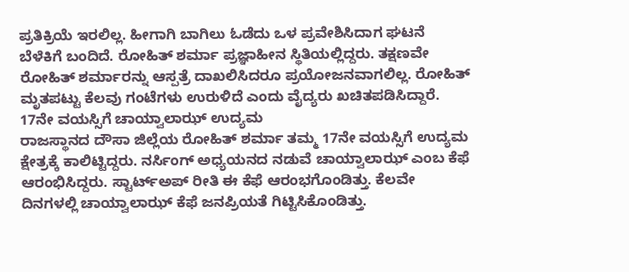ಪ್ರತಿಕ್ರಿಯೆ ಇರಲಿಲ್ಲ. ಹೀಗಾಗಿ ಬಾಗಿಲು ಓಡೆದು ಒಳ ಪ್ರವೇಶಿಸಿದಾಗ ಘಟನೆ ಬೆಳೆಕಿಗೆ ಬಂದಿದೆ. ರೋಹಿತ್ ಶರ್ಮಾ ಪ್ರಜ್ಞಾಹೀನ ಸ್ಥಿತಿಯಲ್ಲಿದ್ದರು. ತಕ್ಷಣವೇ ರೋಹಿತ್ ಶರ್ಮಾರನ್ನು ಆಸ್ಪತ್ರೆ ದಾಖಲಿಸಿದರೂ ಪ್ರಯೋಜನವಾಗಲಿಲ್ಲ. ರೋಹಿತ್ ಮೃತಪಟ್ಟು ಕೆಲವು ಗಂಟೆಗಳು ಉರುಳಿದೆ ಎಂದು ವೈದ್ಯರು ಖಚಿತಪಡಿಸಿದ್ದಾರೆ.
17ನೇ ವಯಸ್ಸಿಗೆ ಚಾಯ್ವಾಲಾಝ್ ಉದ್ಯಮ
ರಾಜಸ್ಥಾನದ ದೌಸಾ ಜಿಲ್ಲೆಯ ರೋಹಿತ್ ಶರ್ಮಾ ತಮ್ಮ 17ನೇ ವಯಸ್ಸಿಗೆ ಉದ್ಯಮ ಕ್ಷೇತ್ರಕ್ಕೆ ಕಾಲಿಟ್ಟಿದ್ದರು. ನರ್ಸಿಂಗ್ ಅಧ್ಯಯನದ ನಡುವೆ ಚಾಯ್ವಾಲಾಝ್ ಎಂಬ ಕೆಫೆ ಆರಂಭಿಸಿದ್ದರು. ಸ್ಟಾರ್ಟ್ಅಪ್ ರೀತಿ ಈ ಕೆಫೆ ಆರಂಭಗೊಂಡಿತ್ತು. ಕೆಲವೇ ದಿನಗಳಲ್ಲಿ ಚಾಯ್ವಾಲಾಝ್ ಕೆಫೆ ಜನಪ್ರಿಯತೆ ಗಿಟ್ಟಿಸಿಕೊಂಡಿತ್ತು.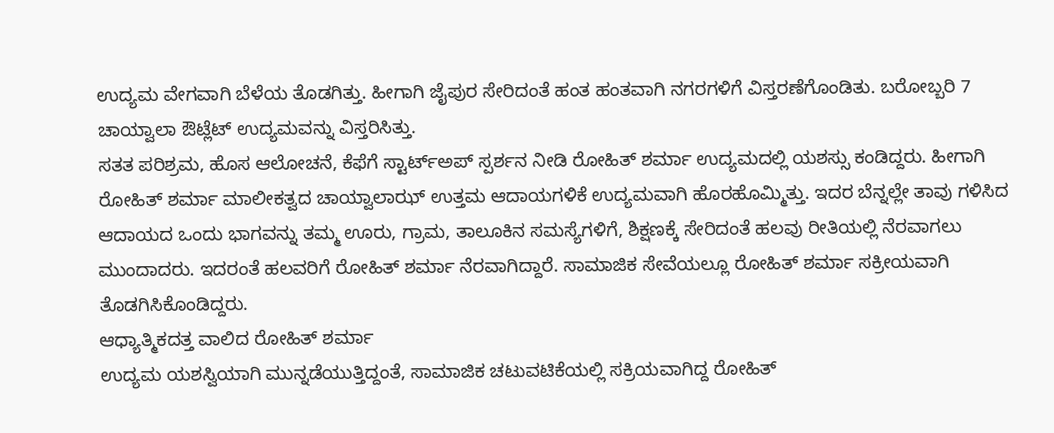ಉದ್ಯಮ ವೇಗವಾಗಿ ಬೆಳೆಯ ತೊಡಗಿತ್ತು. ಹೀಗಾಗಿ ಜೈಪುರ ಸೇರಿದಂತೆ ಹಂತ ಹಂತವಾಗಿ ನಗರಗಳಿಗೆ ವಿಸ್ತರಣೆಗೊಂಡಿತು. ಬರೋಬ್ಬರಿ 7 ಚಾಯ್ವಾಲಾ ಔಟ್ಲೆಟ್ ಉದ್ಯಮವನ್ನು ವಿಸ್ತರಿಸಿತ್ತು.
ಸತತ ಪರಿಶ್ರಮ, ಹೊಸ ಆಲೋಚನೆ, ಕೆಫೆಗೆ ಸ್ಟಾರ್ಟ್ಅಪ್ ಸ್ಪರ್ಶನ ನೀಡಿ ರೋಹಿತ್ ಶರ್ಮಾ ಉದ್ಯಮದಲ್ಲಿ ಯಶಸ್ಸು ಕಂಡಿದ್ದರು. ಹೀಗಾಗಿ ರೋಹಿತ್ ಶರ್ಮಾ ಮಾಲೀಕತ್ವದ ಚಾಯ್ವಾಲಾಝ್ ಉತ್ತಮ ಆದಾಯಗಳಿಕೆ ಉದ್ಯಮವಾಗಿ ಹೊರಹೊಮ್ಮಿತ್ತು. ಇದರ ಬೆನ್ನಲ್ಲೇ ತಾವು ಗಳಿಸಿದ ಆದಾಯದ ಒಂದು ಭಾಗವನ್ನು ತಮ್ಮ ಊರು, ಗ್ರಾಮ, ತಾಲೂಕಿನ ಸಮಸ್ಯೆಗಳಿಗೆ, ಶಿಕ್ಷಣಕ್ಕೆ ಸೇರಿದಂತೆ ಹಲವು ರೀತಿಯಲ್ಲಿ ನೆರವಾಗಲು ಮುಂದಾದರು. ಇದರಂತೆ ಹಲವರಿಗೆ ರೋಹಿತ್ ಶರ್ಮಾ ನೆರವಾಗಿದ್ದಾರೆ. ಸಾಮಾಜಿಕ ಸೇವೆಯಲ್ಲೂ ರೋಹಿತ್ ಶರ್ಮಾ ಸಕ್ರೀಯವಾಗಿ ತೊಡಗಿಸಿಕೊಂಡಿದ್ದರು.
ಆಧ್ಯಾತ್ಮಿಕದತ್ತ ವಾಲಿದ ರೋಹಿತ್ ಶರ್ಮಾ
ಉದ್ಯಮ ಯಶಸ್ವಿಯಾಗಿ ಮುನ್ನಡೆಯುತ್ತಿದ್ದಂತೆ, ಸಾಮಾಜಿಕ ಚಟುವಟಿಕೆಯಲ್ಲಿ ಸಕ್ರಿಯವಾಗಿದ್ದ ರೋಹಿತ್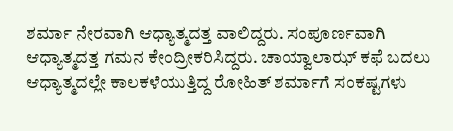ಶರ್ಮಾ ನೇರವಾಗಿ ಆಧ್ಯಾತ್ಮದತ್ತ ವಾಲಿದ್ದರು. ಸಂಪೂರ್ಣವಾಗಿ ಆಧ್ಯಾತ್ಮದತ್ತ ಗಮನ ಕೇಂದ್ರೀಕರಿಸಿದ್ದರು. ಚಾಯ್ವಾಲಾಝ್ ಕಫೆ ಬದಲು ಆಧ್ಯಾತ್ಮದಲ್ಲೇ ಕಾಲಕಳೆಯುತ್ತಿದ್ದ ರೋಹಿತ್ ಶರ್ಮಾಗೆ ಸಂಕಷ್ಟಗಳು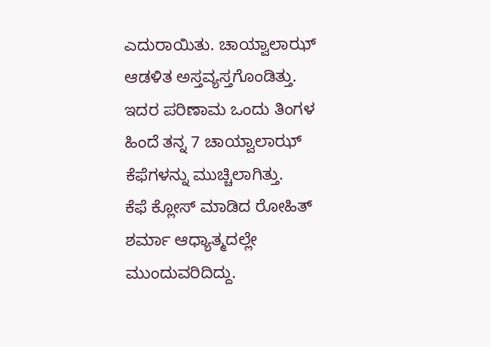ಎದುರಾಯಿತು. ಚಾಯ್ವಾಲಾಝ್ ಆಡಳಿತ ಅಸ್ತವ್ಯಸ್ತಗೊಂಡಿತ್ತು. ಇದರ ಪರಿಣಾಮ ಒಂದು ತಿಂಗಳ ಹಿಂದೆ ತನ್ನ 7 ಚಾಯ್ವಾಲಾಝ್ ಕೆಫೆಗಳನ್ನು ಮುಚ್ಚಿಲಾಗಿತ್ತು.
ಕೆಫೆ ಕ್ಲೋಸ್ ಮಾಡಿದ ರೋಹಿತ್ ಶರ್ಮಾ ಆಧ್ಯಾತ್ಮದಲ್ಲೇ ಮುಂದುವರಿದಿದ್ದು.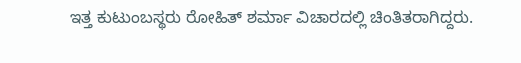ಇತ್ತ ಕುಟುಂಬಸ್ಥರು ರೋಹಿತ್ ಶರ್ಮಾ ವಿಚಾರದಲ್ಲಿ ಚಿಂತಿತರಾಗಿದ್ದರು.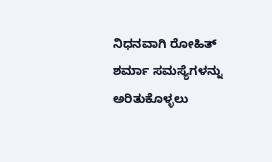ನಿಧನವಾಗಿ ರೋಹಿತ್ ಶರ್ಮಾ ಸಮಸ್ಯೆಗಳನ್ನು ಅರಿತುಕೊಳ್ಳಲು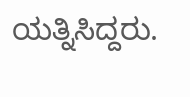ಯತ್ನಿಸಿದ್ದರು.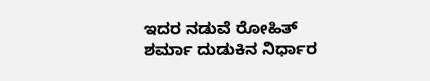ಇದರ ನಡುವೆ ರೋಹಿತ್ ಶರ್ಮಾ ದುಡುಕಿನ ನಿರ್ಧಾರ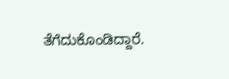ತೆಗೆದುಕೊಂಡಿದ್ದಾರೆ.